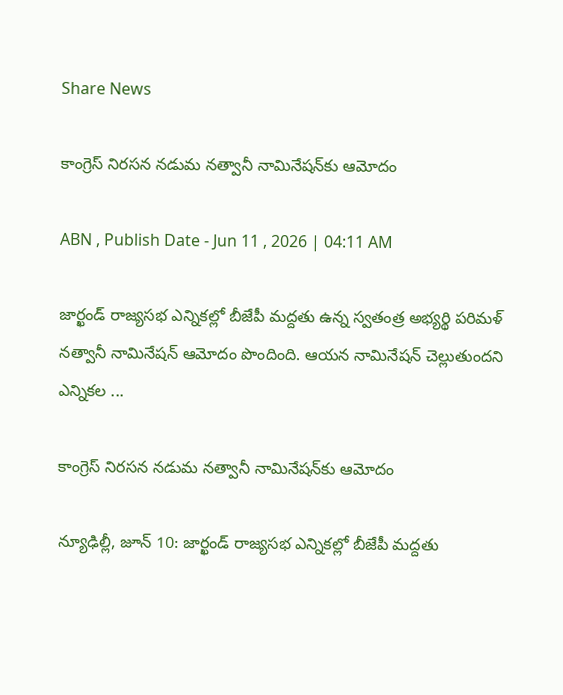Share News

కాంగ్రెస్‌ నిరసన నడుమ నత్వానీ నామినేషన్‌కు ఆమోదం

ABN , Publish Date - Jun 11 , 2026 | 04:11 AM

జార్ఖండ్‌ రాజ్యసభ ఎన్నికల్లో బీజేపీ మద్దతు ఉన్న స్వతంత్ర అభ్యర్థి పరిమళ్‌ నత్వానీ నామినేషన్‌ ఆమోదం పొందింది. ఆయన నామినేషన్‌ చెల్లుతుందని ఎన్నికల ...

కాంగ్రెస్‌ నిరసన నడుమ నత్వానీ నామినేషన్‌కు ఆమోదం

న్యూఢిల్లీ, జూన్‌ 10: జార్ఖండ్‌ రాజ్యసభ ఎన్నికల్లో బీజేపీ మద్దతు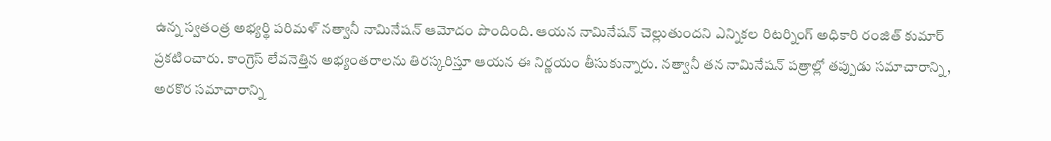ఉన్న స్వతంత్ర అభ్యర్థి పరిమళ్‌ నత్వానీ నామినేషన్‌ ఆమోదం పొందింది. ఆయన నామినేషన్‌ చెల్లుతుందని ఎన్నికల రిటర్నింగ్‌ అధికారి రంజిత్‌ కుమార్‌ ప్రకటించారు. కాంగ్రెస్‌ లేవనెత్తిన అభ్యంతరాలను తిరస్కరిస్తూ ఆయన ఈ నిర్ణయం తీసుకున్నారు. నత్వానీ తన నామినేషన్‌ పత్రాల్లో తప్పుడు సమాచారాన్ని, అరకొర సమాచారాన్ని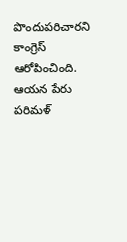పొందుపరిచారని కాంగ్రెస్‌ ఆరోపించింది. ఆయన పేరు పరిమళ్‌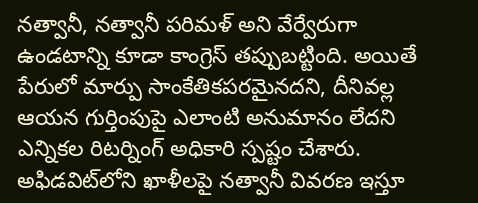నత్వానీ, నత్వానీ పరిమళ్‌ అని వేర్వేరుగా ఉండటాన్ని కూడా కాంగ్రెస్‌ తప్పుబట్టింది. అయితే పేరులో మార్పు సాంకేతికపరమైనదని, దీనివల్ల ఆయన గుర్తింపుపై ఎలాంటి అనుమానం లేదని ఎన్నికల రిటర్నింగ్‌ అధికారి స్పష్టం చేశారు. అఫిడవిట్‌లోని ఖాళీలపై నత్వానీ వివరణ ఇస్తూ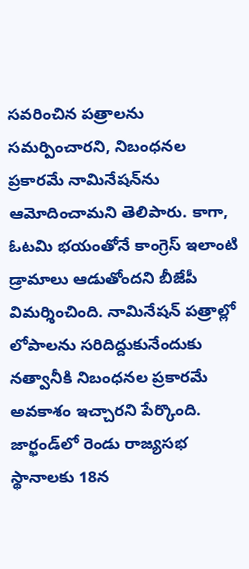సవరించిన పత్రాలను సమర్పించారని, నిబంధనల ప్రకారమే నామినేషన్‌ను ఆమోదించామని తెలిపారు. కాగా, ఓటమి భయంతోనే కాంగ్రెస్‌ ఇలాంటి డ్రామాలు ఆడుతోందని బీజేపీ విమర్శించింది. నామినేషన్‌ పత్రాల్లో లోపాలను సరిదిద్దుకునేందుకు నత్వానీకి నిబంధనల ప్రకారమే అవకాశం ఇచ్చారని పేర్కొంది. జార్ఖండ్‌లో రెండు రాజ్యసభ స్థానాలకు 18న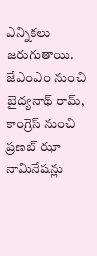ఎన్నికలు జరుగుతాయి. జేఎంఎం నుంచి బైద్యనాథ్‌ రామ్‌, కాంగ్రెస్‌ నుంచి ప్రణబ్‌ ఝా నామినేషన్లు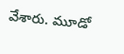వేశారు. మూడో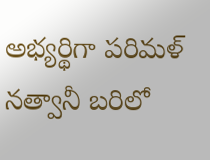అభ్యర్థిగా పరిమళ్‌ నత్వానీ బరిలో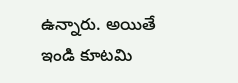ఉన్నారు. అయితే ఇండి కూటమి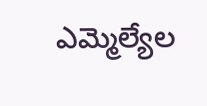ఎమ్మెల్యేల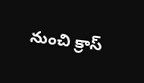నుంచి క్రాస్‌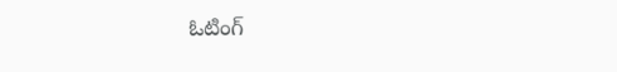ఓటింగ్‌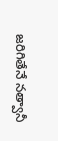జరిగితేనే నత్వానీ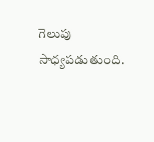గెలుపు సాధ్యపడుతుంది.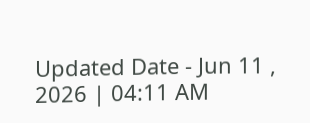Updated Date - Jun 11 , 2026 | 04:11 AM